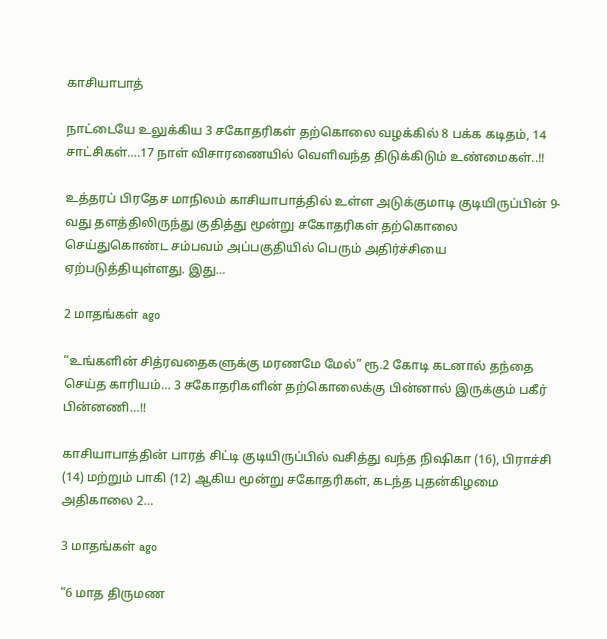காசியாபாத்

நாட்டையே உலுக்கிய 3 சகோதரிகள் தற்கொலை வழக்கில் 8 பக்க கடிதம், 14 சாட்சிகள்….17 நாள் விசாரணையில் வெளிவந்த திடுக்கிடும் உண்மைகள்..!!

உத்தரப் பிரதேச மாநிலம் காசியாபாத்தில் உள்ள அடுக்குமாடி குடியிருப்பின் 9-வது தளத்திலிருந்து குதித்து மூன்று சகோதரிகள் தற்கொலை செய்துகொண்ட சம்பவம் அப்பகுதியில் பெரும் அதிர்ச்சியை ஏற்படுத்தியுள்ளது. இது…

2 மாதங்கள் ago

“உங்களின் சித்ரவதைகளுக்கு மரணமே மேல்” ரூ.2 கோடி கடனால் தந்தை செய்த காரியம்… 3 சகோதரிகளின் தற்கொலைக்கு பின்னால் இருக்கும் பகீர் பின்னணி…!!

காசியாபாத்தின் பாரத் சிட்டி குடியிருப்பில் வசித்து வந்த நிஷிகா (16), பிராச்சி (14) மற்றும் பாகி (12) ஆகிய மூன்று சகோதரிகள், கடந்த புதன்கிழமை அதிகாலை 2…

3 மாதங்கள் ago

“6 மாத திருமண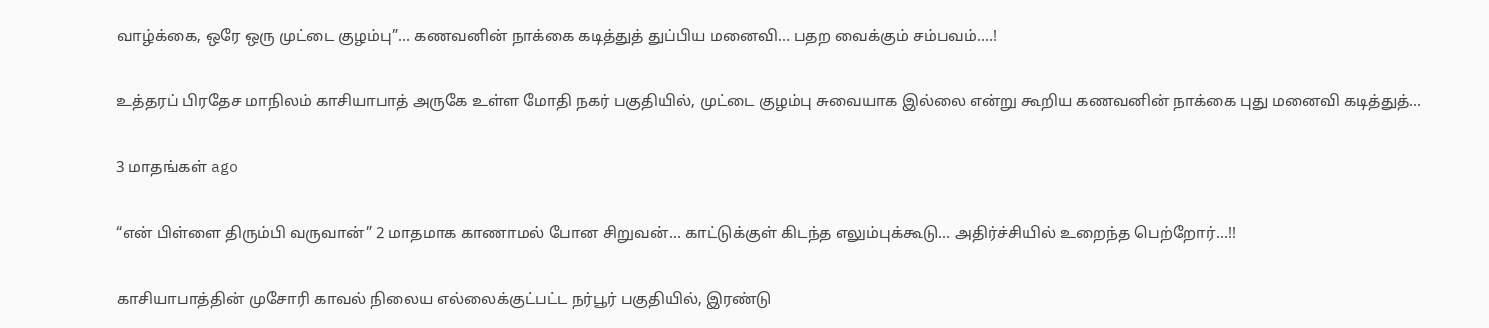வாழ்க்கை, ஒரே ஒரு முட்டை குழம்பு”… கணவனின் நாக்கை கடித்துத் துப்பிய மனைவி… பதற வைக்கும் சம்பவம்….!

உத்தரப் பிரதேச மாநிலம் காசியாபாத் அருகே உள்ள மோதி நகர் பகுதியில், முட்டை குழம்பு சுவையாக இல்லை என்று கூறிய கணவனின் நாக்கை புது மனைவி கடித்துத்…

3 மாதங்கள் ago

“என் பிள்ளை திரும்பி வருவான்” 2 மாதமாக காணாமல் போன சிறுவன்… காட்டுக்குள் கிடந்த எலும்புக்கூடு… அதிர்ச்சியில் உறைந்த பெற்றோர்…!!

காசியாபாத்தின் முசோரி காவல் நிலைய எல்லைக்குட்பட்ட நர்பூர் பகுதியில், இரண்டு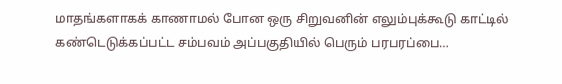மாதங்களாகக் காணாமல் போன ஒரு சிறுவனின் எலும்புக்கூடு காட்டில் கண்டெடுக்கப்பட்ட சம்பவம் அப்பகுதியில் பெரும் பரபரப்பை…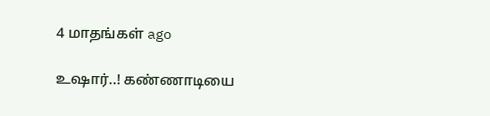4 மாதங்கள் ago

உஷார்..! கண்ணாடியை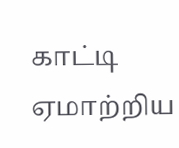காட்டி ஏமாற்றிய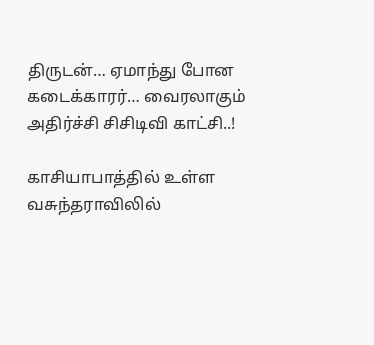திருடன்… ஏமாந்து போன கடைக்காரர்… வைரலாகும் அதிர்ச்சி சிசிடிவி காட்சி..!

காசியாபாத்தில் உள்ள வசுந்தராவிலில்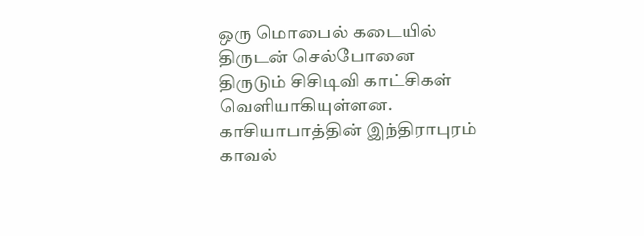ஒரு மொபைல் கடையில் திருடன் செல்போனை திருடும் சிசிடிவி காட்சிகள் வெளியாகியுள்ளன. காசியாபாத்தின் இந்திராபுரம் காவல்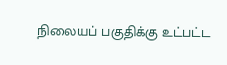நிலையப் பகுதிக்கு உட்பட்ட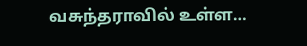வசுந்தராவில் உள்ள…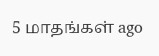5 மாதங்கள் ago